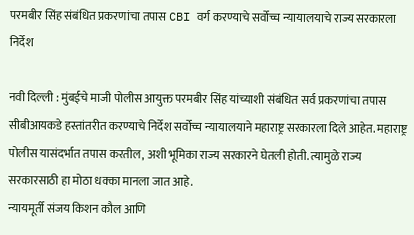परमबीर सिंह संबंधित प्रकरणांचा तपास CBI वर्ग करण्याचे सर्वोच्च न्यायालयाचे राज्य सरकारला निर्देश

नवी दिल्ली : मुंबईचे माजी पोलीस आयुक्त परमबीर सिंह यांच्याशी संबंधित सर्व प्रकरणांचा तपास सीबीआयकडे हस्तांतरीत करण्याचे निर्देश सर्वोच्च न्यायालयाने महाराष्ट्र सरकारला दिले आहेत. महाराष्ट्र पोलीस यासंदर्भात तपास करतील, अशी भूमिका राज्य सरकारने घेतली होती. त्यामुळे राज्य सरकारसाठी हा मोठा धक्का मानला जात आहे.
न्यायमूर्ती संजय किशन कौल आणि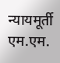न्यायमूर्ती एम.एम.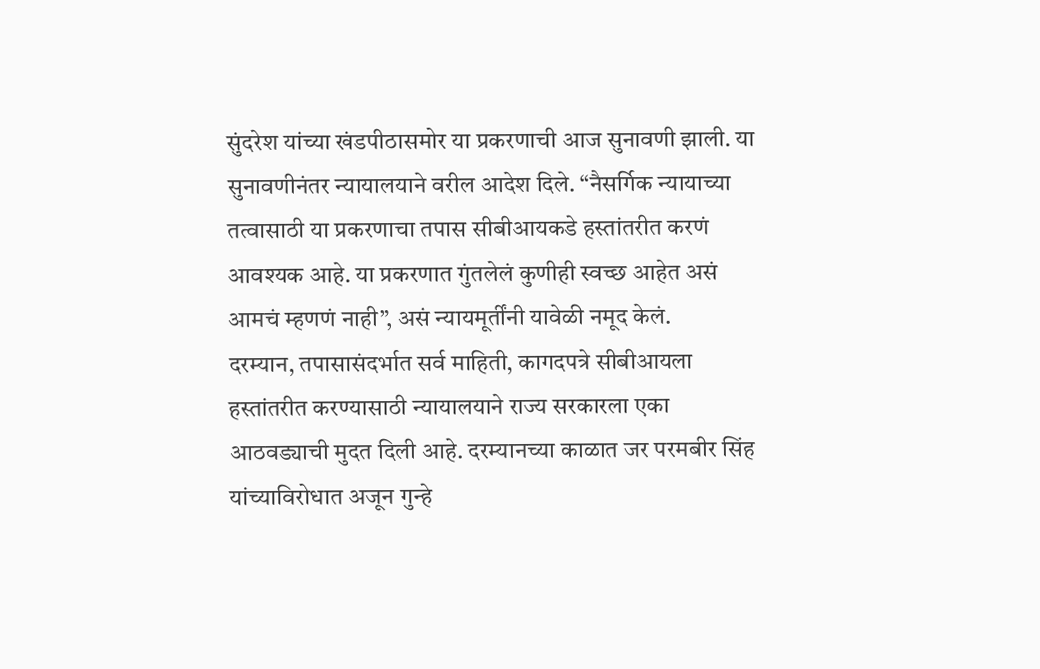सुंदरेश यांच्या खंडपीठासमोर या प्रकरणाची आज सुनावणी झाली. या सुनावणीनंतर न्यायालयाने वरील आदेश दिले. “नैसर्गिक न्यायाच्या तत्वासाठी या प्रकरणाचा तपास सीबीआयकडे हस्तांतरीत करणं आवश्यक आहे. या प्रकरणात गुंतलेलं कुणीही स्वच्छ आहेत असं आमचं म्हणणं नाही”, असं न्यायमूर्तींनी यावेळी नमूद केलं.
दरम्यान, तपासासंदर्भात सर्व माहिती, कागदपत्रे सीबीआयला हस्तांतरीत करण्यासाठी न्यायालयाने राज्य सरकारला एका आठवड्याची मुदत दिली आहे. दरम्यानच्या काळात जर परमबीर सिंह यांच्याविरोधात अजून गुन्हे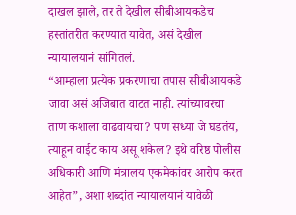दाखल झाले, तर ते देखील सीबीआयकडेच हस्तांतरीत करण्यात यावेत, असं देखील न्यायालयानं सांगितलं.
“आम्हाला प्रत्येक प्रकरणाचा तपास सीबीआयकडे जावा असं अजिबात वाटत नाही. त्यांच्यावरचा ताण कशाला वाढवायचा? पण सध्या जे घडतंय, त्याहून वाईट काय असू शकेल? इथे वरिष्ठ पोलीस अधिकारी आणि मंत्रालय एकमेकांवर आरोप करत आहेत”, अशा शब्दांत न्यायालयानं यावेळी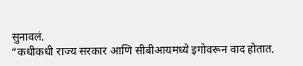सुनावलं.
“कधीकधी राज्य सरकार आणि सीबीआयमध्ये इगोवरून वाद होतात.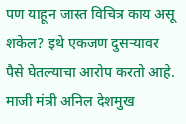पण याहून जास्त विचित्र काय असू शकेल? इथे एकजण दुसऱ्यावर पैसे घेतल्याचा आरोप करतो आहे. माजी मंत्री अनिल देशमुख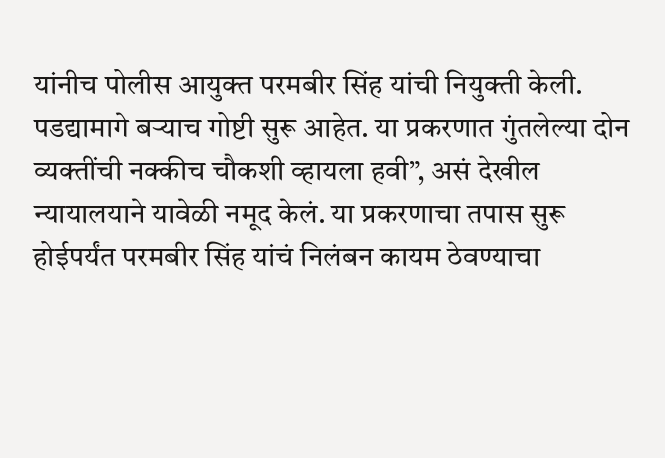यांनीच पोलीस आयुक्त परमबीर सिंह यांची नियुक्ती केली. पडद्यामागे बऱ्याच गोष्टी सुरू आहेत. या प्रकरणात गुंतलेल्या दोन व्यक्तींची नक्कीच चौकशी व्हायला हवी”, असं देखील न्यायालयाने यावेळी नमूद केलं. या प्रकरणाचा तपास सुरू होईपर्यंत परमबीर सिंह यांचं निलंबन कायम ठेवण्याचा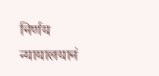निर्णय न्यायालयानं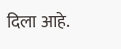दिला आहे.